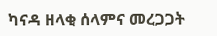ካናዳ ዘላቂ ሰላምና መረጋጋት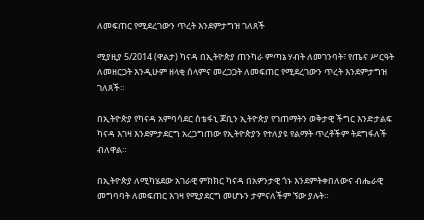ለመፍጠር የሚደረገውን ጥረት እንደምታግዝ ገለጸች

ሚያዚያ 5/2014 (ዋልታ) ካናዳ በኢትዮጵያ ጠንካራ ምጣኔ ሃብት ለመገንባት፣ የጤና ሥርዓት ለመዘርጋት እንዲሁም ዘላቂ ሰላምና መረጋጋት ለመፍጠር የሚደረገውን ጥረት እንደምታግዝ ገለጸች።

በኢትዮጵያ የካናዳ አምባሳደር ስቴፋኒ ጆቢን ኢትዮጵያ የገጠማትን ወቅታዊ ችግር እንድታልፍ ካናዳ እገዛ እንደምታደርግ አረጋግጠው የኢትዮጵያን የተለያዩ የልማት ጥረቶችም ትደግፋለች ብለዋል።

በኢትዮጵያ ለሚካሄደው አገራዊ ምክክር ካናዳ በአዎንታዊ ጎኑ እንደምትቀበለውና ብሔራዊ መግባባት ለመፍጠር እገዛ የሚያደርግ መሆኑን ታምናለችም ኘው ያሉት።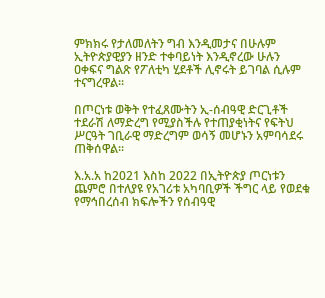ምክክሩ የታለመለትን ግብ እንዲመታና በሁሉም ኢትዮጵያዊያን ዘንድ ተቀባይነት እንዲኖረው ሁሉን ዐቀፍና ግልጽ የፖለቲካ ሂደቶች ሊኖሩት ይገባል ሲሉም ተናግረዋል።

በጦርነቱ ወቅት የተፈጸሙትን ኢ-ሰብዓዊ ድርጊቶች ተደራሽ ለማድረግ የሚያስችሉ የተጠያቂነትና የፍትህ ሥርዓት ገቢራዊ ማድረግም ወሳኝ መሆኑን አምባሳደሩ ጠቅሰዋል።

እ.አ.አ ከ2021 እስከ 2022 በኢትዮጵያ ጦርነቱን ጨምሮ በተለያዩ የአገሪቱ አካባቢዎች ችግር ላይ የወደቁ የማኅበረሰብ ክፍሎችን የሰብዓዊ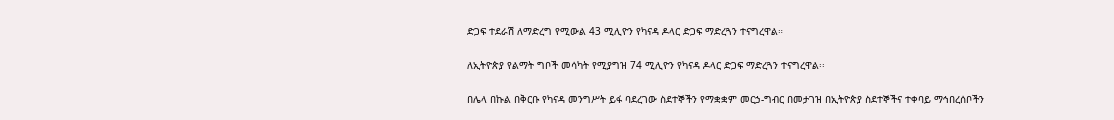ድጋፍ ተደራሽ ለማድረግ የሚውል 43 ሚሊዮን የካናዳ ዶላር ድጋፍ ማድረጓን ተናግረዋል።

ለኢትዮጵያ የልማት ግቦች መሳካት የሚያግዝ 74 ሚሊዮን የካናዳ ዶላር ድጋፍ ማድረጓን ተናግረዋል፡፡

በሌላ በኩል በቅርቡ የካናዳ መንግሥት ይፋ ባደረገው ስደተኞችን የማቋቋም መርኃ-ግብር በመታገዝ በኢትዮጵያ ስደተኞችና ተቀባይ ማኅበረሰቦችን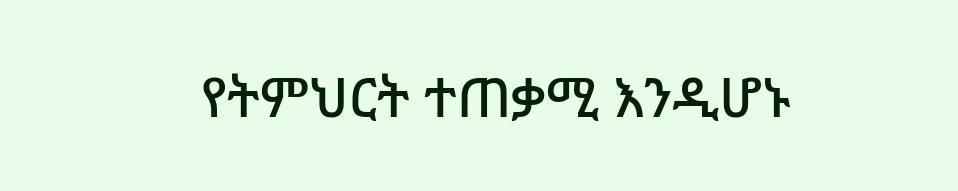የትምህርት ተጠቃሚ እንዲሆኑ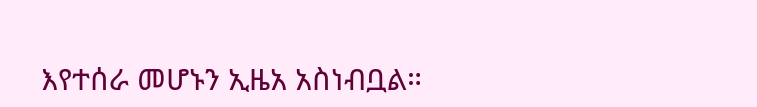እየተሰራ መሆኑን ኢዜአ አስነብቧል።